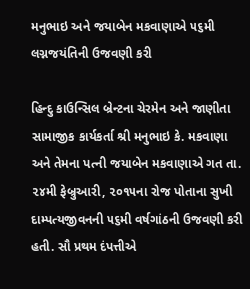મનુભાઇ અને જયાબેન મકવાણાએ ૫૬મી લગ્નજયંતિની ઉજવણી કરી

હિન્દુ કાઉન્સિલ બ્રેન્ટના ચેરમેન અને જાણીતા સામાજીક કાર્યકર્તા શ્રી મનુભાઇ કે. મકવાણા અને તેમના પત્ની જયાબેન મકવાણાએ ગત તા. ૨૪મી ફેબ્રુઆરી, ૨૦૧૫ના રોજ પોતાના સુખી દામ્પત્યજીવનની ૫૬મી વર્ષગાંઠની ઉજવણી કરી હતી. સૌ પ્રથમ દંપત્તીએ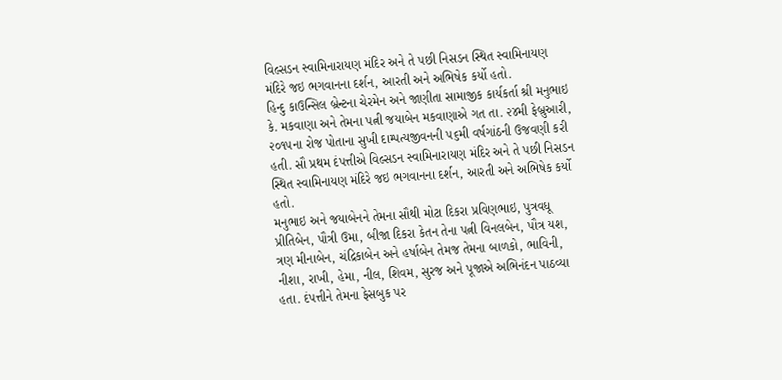વિલ્સડન સ્વામિનારાયણ મંદિર અને તે પછી નિસડન સ્થિત સ્વામિનાયણ મંદિરે જઇ ભગવાનના દર્શન, આરતી અને અભિષેક કર્યો હતો.
હિન્દુ કાઉન્સિલ બ્રેન્ટના ચેરમેન અને જાણીતા સામાજીક કાર્યકર્તા શ્રી મનુભાઇ કે. મકવાણા અને તેમના પત્ની જયાબેન મકવાણાએ ગત તા. ૨૪મી ફેબ્રુઆરી, ૨૦૧૫ના રોજ પોતાના સુખી દામ્પત્યજીવનની ૫૬મી વર્ષગાંઠની ઉજવણી કરી હતી. સૌ પ્રથમ દંપત્તીએ વિલ્સડન સ્વામિનારાયણ મંદિર અને તે પછી નિસડન સ્થિત સ્વામિનાયણ મંદિરે જઇ ભગવાનના દર્શન, આરતી અને અભિષેક કર્યો હતો.
મનુભાઇ અને જયાબેનને તેમના સૌથી મોટા દિકરા પ્રવિણભાઇ, પુત્રવધૂ પ્રીતિબેન, પૌત્રી ઉમા, બીજા દિકરા કેતન તેના પત્ની વિનલબેન, પૌત્ર યશ, ત્રણ મીનાબેન, ચંદ્રિકાબેન અને હર્ષાબેન તેમજ તેમના બાળકો, ભાવિની, નીશા, રાખી, હેમા, નીલ, શિવમ, સુરજ અને પૂજાએ અભિનંદન પાઠવ્યા હતા. દંપત્તીને તેમના ફેસબુક પર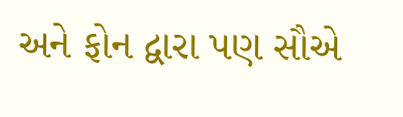અને ફોન દ્વારા પણ સૌએ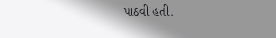પાઠવી હતી.